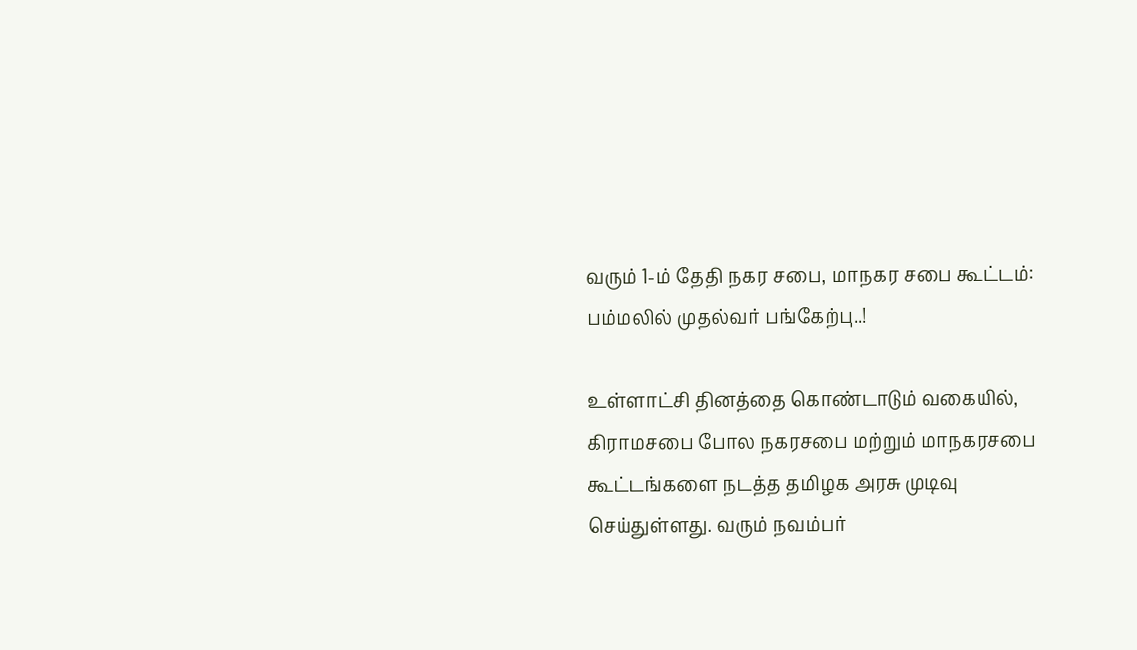வரும் 1-ம் தேதி நகர சபை, மாநகர சபை கூட்டம்: பம்மலில் முதல்வர் பங்கேற்பு..!

உள்ளாட்சி தினத்தை கொண்டாடும் வகையில், கிராமசபை போல நகரசபை மற்றும் மாநகரசபை கூட்டங்களை நடத்த தமிழக அரசு முடிவு செய்துள்ளது. வரும் நவம்பர்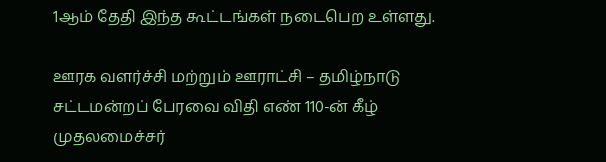1ஆம் தேதி இந்த கூட்டங்கள் நடைபெற உள்ளது.

ஊரக வளர்ச்சி மற்றும் ஊராட்சி – தமிழ்நாடு சட்டமன்றப் பேரவை விதி எண் 110-ன் கீழ் முதலமைச்சர்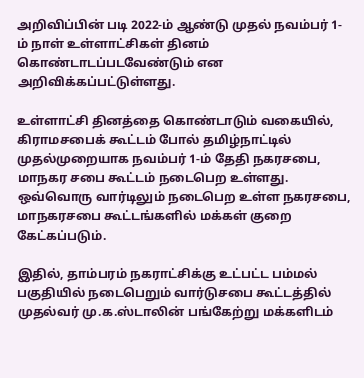அறிவிப்பின் படி 2022-ம் ஆண்டு முதல் நவம்பர் 1-ம் நாள் உள்ளாட்சிகள் தினம் கொண்டாடப்படவேண்டும் என அறிவிக்கப்பட்டுள்ளது.

உள்ளாட்சி தினத்தை கொண்டாடும் வகையில், கிராமசபைக் கூட்டம் போல் தமிழ்நாட்டில் முதல்முறையாக நவம்பர் 1-ம் தேதி நகரசபை, மாநகர சபை கூட்டம் நடைபெற உள்ளது. ஒவ்வொரு வார்டிலும் நடைபெற உள்ள நகரசபை, மாநகரசபை கூட்டங்களில் மக்கள் குறை கேட்கப்படும்.

இதில், தாம்பரம் நகராட்சிக்கு உட்பட்ட பம்மல் பகுதியில் நடைபெறும் வார்டுசபை கூட்டத்தில் முதல்வர் மு.க.ஸ்டாலின் பங்கேற்று மக்களிடம்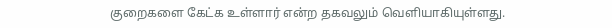குறைகளை கேட்க உள்ளார் என்ற தகவலும் வெளியாகியுள்ளது.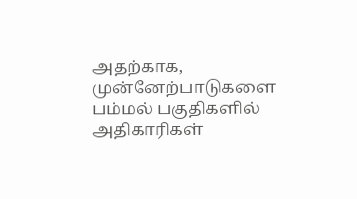அதற்காக, முன்னேற்பாடுகளை பம்மல் பகுதிகளில் அதிகாரிகள்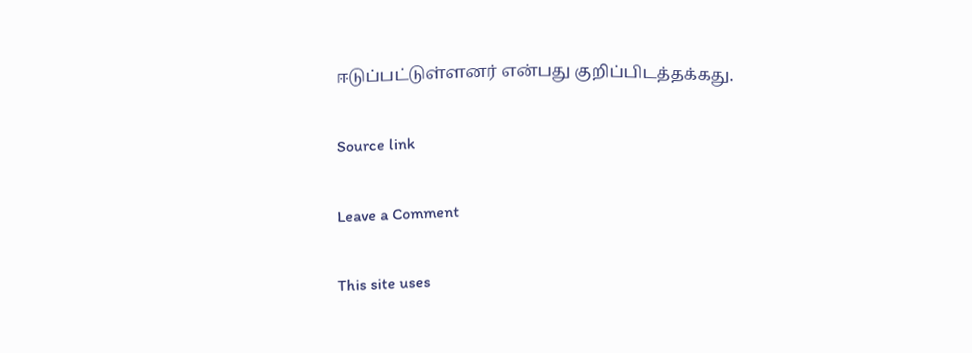ஈடுப்பட்டுள்ளனர் என்பது குறிப்பிடத்தக்கது.

Source link

Leave a Comment

This site uses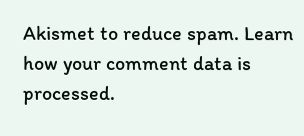Akismet to reduce spam. Learn how your comment data is processed.